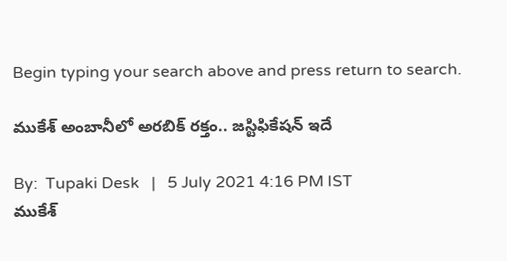Begin typing your search above and press return to search.

ముకేశ్ అంబానీలో అరబిక్ రక్తం.. జస్టిఫికేషన్ ఇదే

By:  Tupaki Desk   |   5 July 2021 4:16 PM IST
ముకేశ్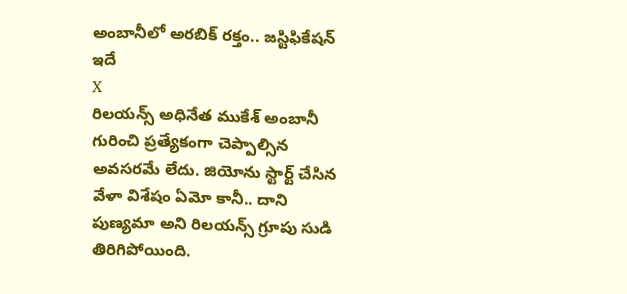అంబానీలో అరబిక్ రక్తం.. జస్టిఫికేషన్ ఇదే
X
రిలయన్స్ అధినేత ముకేశ్ అంబానీ గురించి ప్రత్యేకంగా చెప్పాల్సిన అవసరమే లేదు. జియోను స్టార్ట్ చేసిన వేళా విశేషం ఏమో కానీ.. దాని పుణ్యమా అని రిలయన్స్ గ్రూపు సుడి తిరిగిపోయింది.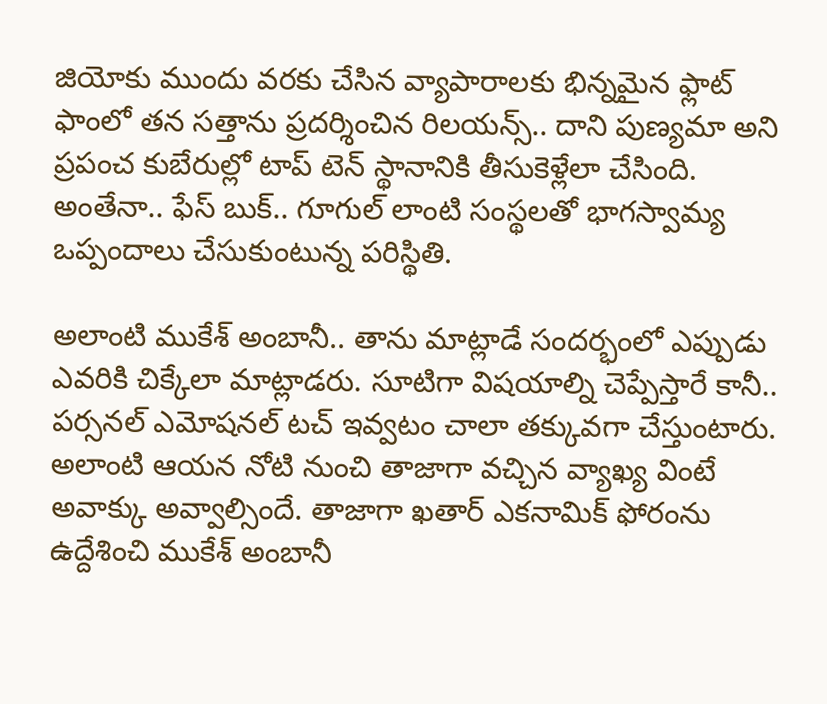జియోకు ముందు వరకు చేసిన వ్యాపారాలకు భిన్నమైన ఫ్లాట్ ఫాంలో తన సత్తాను ప్రదర్శించిన రిలయన్స్.. దాని పుణ్యమా అని ప్రపంచ కుబేరుల్లో టాప్ టెన్ స్థానానికి తీసుకెళ్లేలా చేసింది. అంతేనా.. ఫేస్ బుక్.. గూగుల్ లాంటి సంస్థలతో భాగస్వామ్య ఒప్పందాలు చేసుకుంటున్న పరిస్థితి.

అలాంటి ముకేశ్ అంబానీ.. తాను మాట్లాడే సందర్భంలో ఎప్పుడు ఎవరికి చిక్కేలా మాట్లాడరు. సూటిగా విషయాల్ని చెప్పేస్తారే కానీ.. పర్సనల్ ఎమోషనల్ టచ్ ఇవ్వటం చాలా తక్కువగా చేస్తుంటారు. అలాంటి ఆయన నోటి నుంచి తాజాగా వచ్చిన వ్యాఖ్య వింటే అవాక్కు అవ్వాల్సిందే. తాజాగా ఖతార్ ఎకనామిక్ ఫోరంను ఉద్దేశించి ముకేశ్ అంబానీ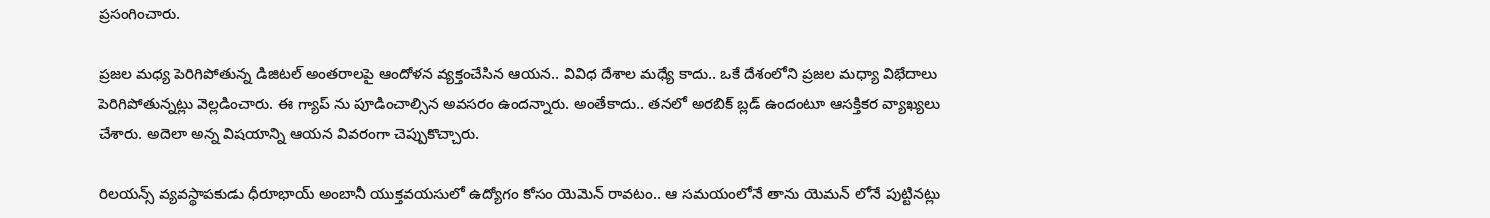ప్రసంగించారు.

ప్రజల మధ్య పెరిగిపోతున్న డిజిటల్ అంతరాలపై ఆందోళన వ్యక్తంచేసిన ఆయన.. వివిధ దేశాల మధ్యే కాదు.. ఒకే దేశంలోని ప్రజల మధ్యా విభేదాలు పెరిగిపోతున్నట్లు వెల్లడించారు. ఈ గ్యాప్ ను పూడించాల్సిన అవసరం ఉందన్నారు. అంతేకాదు.. తనలో అరబిక్ బ్లడ్ ఉందంటూ ఆసక్తికర వ్యాఖ్యలు చేశారు. అదెలా అన్న విషయాన్ని ఆయన వివరంగా చెప్పుకొచ్చారు.

రిలయన్స్ వ్యవస్థాపకుడు ధీరూభాయ్ అంబానీ యుక్తవయసులో ఉద్యోగం కోసం యెమెన్ రావటం.. ఆ సమయంలోనే తాను యెమన్ లోనే పుట్టినట్లు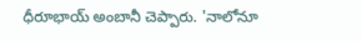ధీరూభాయ్ అంబానీ చెప్పారు. 'నాలోనూ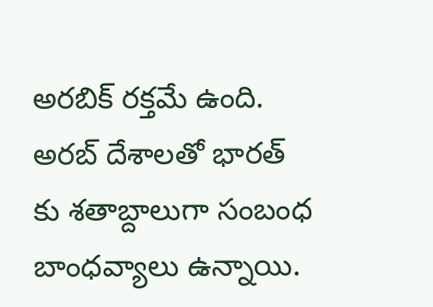అరబిక్ రక్తమే ఉంది. అరబ్ దేశాలతో భారత్ కు శతాబ్దాలుగా సంబంధ బాంధవ్యాలు ఉన్నాయి.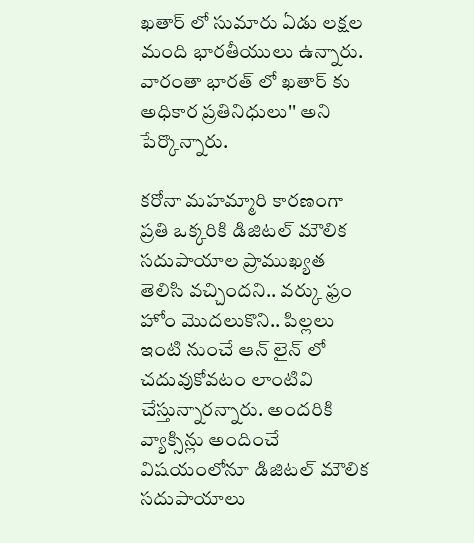ఖతార్ లో సుమారు ఏడు లక్షల మంది భారతీయులు ఉన్నారు. వారంతా భారత్ లో ఖతార్ కు అధికార ప్రతినిధులు'' అని పేర్కొన్నారు.

కరోనా మహమ్మారి కారణంగా ప్రతి ఒక్కరికి డిజిటల్ మౌలిక సదుపాయాల ప్రాముఖ్యత తెలిసి వచ్చిందని.. వర్కు ఫ్రం హోం మొదలుకొని.. పిల్లలు ఇంటి నుంచే ఆన్ లైన్ లో చదువుకోవటం లాంటివి చేస్తున్నారన్నారు. అందరికి వ్యాక్సిన్లు అందించే విషయంలోనూ డిజిటల్ మౌలిక సదుపాయాలు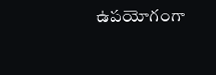ఉపయోగంగా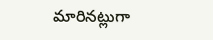మారినట్లుగా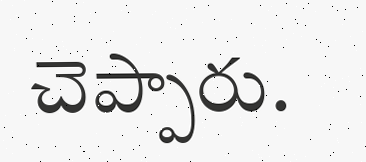చెప్పారు.